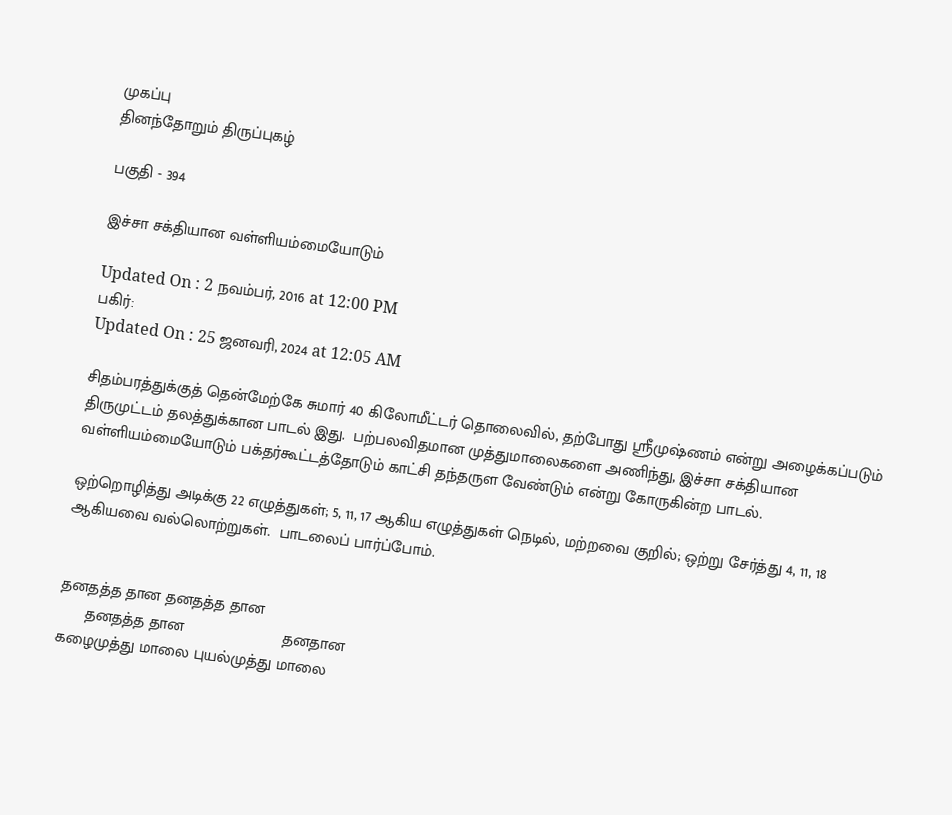முகப்பு
தினந்தோறும் திருப்புகழ்

பகுதி - 394

இச்சா சக்தியான வள்ளியம்மையோடும்

Updated On : 2 நவம்பர், 2016 at 12:00 PM
பகிர்:
Updated On : 25 ஜனவரி, 2024 at 12:05 AM

சிதம்பரத்துக்குத் தென்மேற்கே சுமார் 40 கிலோமீட்டர் தொலைவில், தற்போது ஸ்ரீமுஷ்ணம் என்று அழைக்கப்படும் திருமுட்டம் தலத்துக்கான பாடல் இது.  பற்பலவிதமான முத்துமாலைகளை அணிந்து, இச்சா சக்தியான வள்ளியம்மையோடும் பக்தர்கூட்டத்தோடும் காட்சி தந்தருள வேண்டும் என்று கோருகின்ற பாடல்.

ஒற்றொழித்து அடிக்கு 22 எழுத்துகள்; 5, 11, 17 ஆகிய எழுத்துகள் நெடில், மற்றவை குறில்; ஒற்று சேர்த்து 4, 11, 18 ஆகியவை வல்லொற்றுகள்.  பாடலைப் பார்ப்போம்.


தனதத்த தான தனதத்த தான
      தனதத்த தான                      தனதான
கழைமுத்து மாலை புயல்முத்து மாலை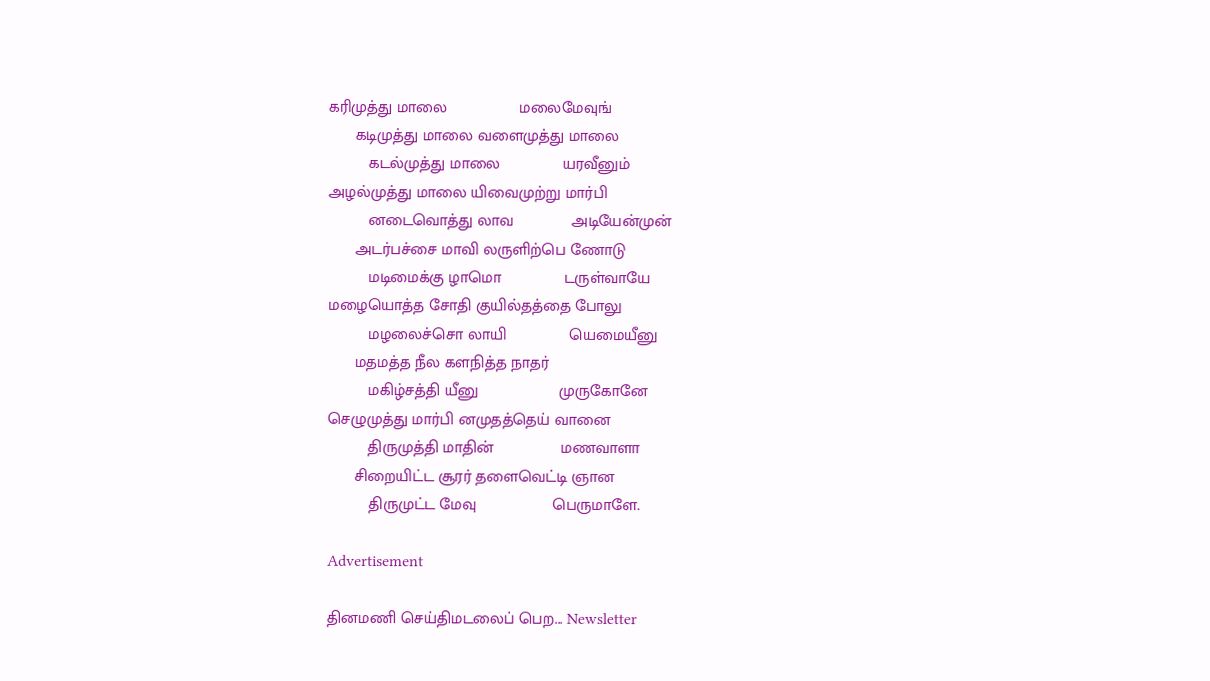கரிமுத்து மாலை                மலைமேவுங்
      கடிமுத்து மாலை வளைமுத்து மாலை
         கடல்முத்து மாலை              யரவீனும்
அழல்முத்து மாலை யிவைமுற்று மார்பி
         னடைவொத்து லாவ             அடியேன்முன்
      அடர்பச்சை மாவி லருளிற்பெ ணோடு
         மடிமைக்கு ழாமொ              டருள்வாயே
மழையொத்த சோதி குயில்தத்தை போலு
         மழலைச்சொ லாயி              யெமையீனு
      மதமத்த நீல களநித்த நாதர்
         மகிழ்சத்தி யீனு                  முருகோனே
செழுமுத்து மார்பி னமுதத்தெய் வானை
         திருமுத்தி மாதின்               மணவாளா
      சிறையிட்ட சூரர் தளைவெட்டி ஞான
         திருமுட்ட மேவு                 பெருமாளே.

Advertisement

தினமணி செய்திமடலைப் பெற... Newsletter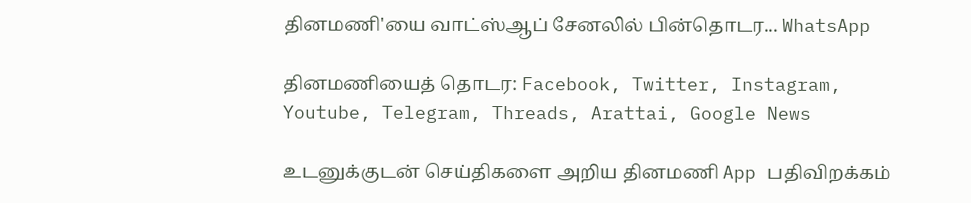தினமணி'யை வாட்ஸ்ஆப் சேனலில் பின்தொடர... WhatsApp

தினமணியைத் தொடர: Facebook, Twitter, Instagram, Youtube, Telegram, Threads, Arattai, Google News

உடனுக்குடன் செய்திகளை அறிய தினமணி App பதிவிறக்கம்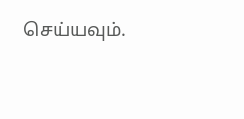செய்யவும்.